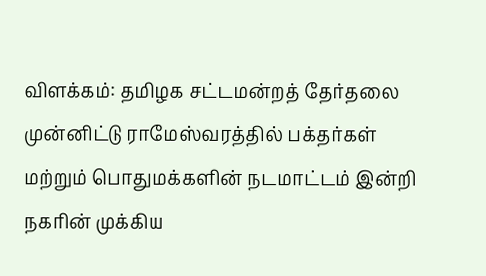விளக்கம்: தமிழக சட்டமன்றத் தேர்தலை முன்னிட்டு ராமேஸ்வரத்தில் பக்தர்கள் மற்றும் பொதுமக்களின் நடமாட்டம் இன்றி நகரின் முக்கிய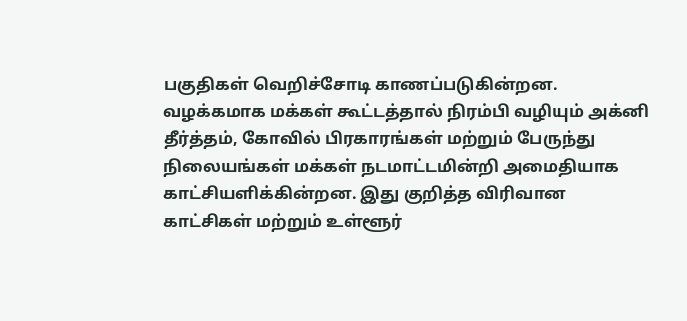பகுதிகள் வெறிச்சோடி காணப்படுகின்றன. வழக்கமாக மக்கள் கூட்டத்தால் நிரம்பி வழியும் அக்னி தீர்த்தம், கோவில் பிரகாரங்கள் மற்றும் பேருந்து நிலையங்கள் மக்கள் நடமாட்டமின்றி அமைதியாக காட்சியளிக்கின்றன. இது குறித்த விரிவான காட்சிகள் மற்றும் உள்ளூர்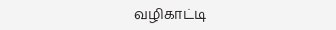வழிகாட்டி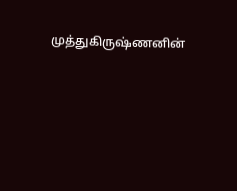முத்துகிருஷ்ணனின்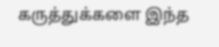கருத்துக்களை இந்த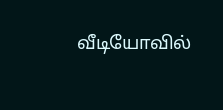வீடியோவில்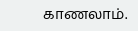காணலாம்.